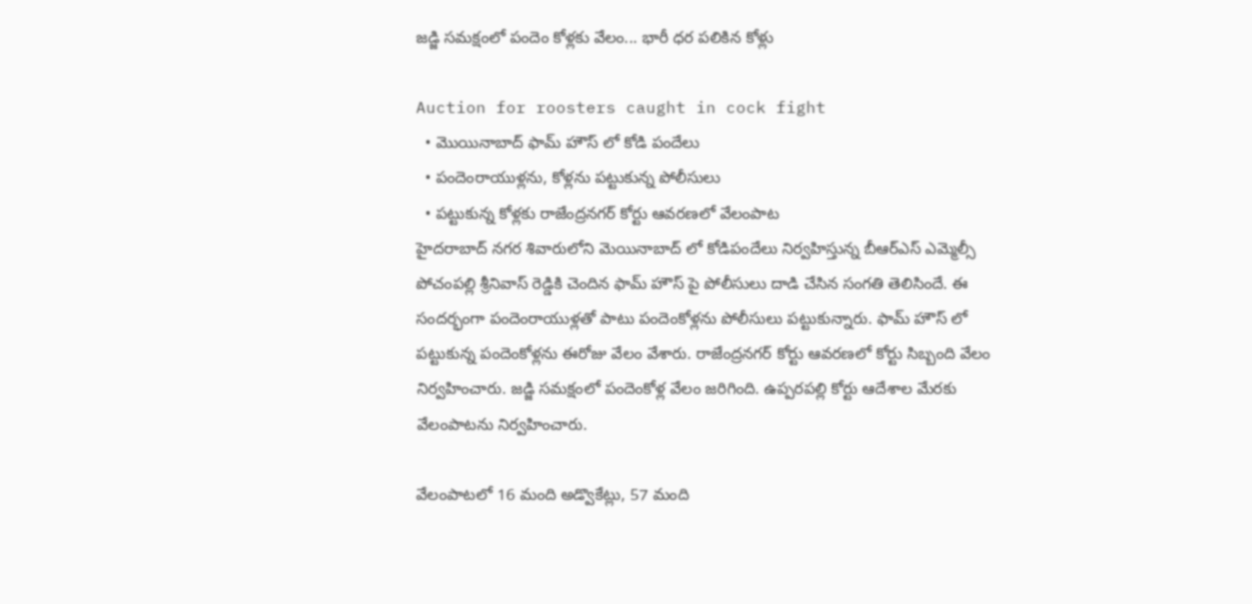జడ్జి సమక్షంలో పందెం కోళ్లకు వేలం... భారీ ధర పలికిన కోళ్లు

Auction for roosters caught in cock fight
  • మొయినాబాద్ ఫామ్ హౌస్ లో కోడి పందేలు
  • పందెంరాయుళ్లను, కోళ్లను పట్టుకున్న పోలీసులు
  • పట్టుకున్న కోళ్లకు రాజేంద్రనగర్ కోర్టు ఆవరణలో వేలంపాట
హైదరాబాద్ నగర శివారులోని మెయినాబాద్ లో కోడిపందేలు నిర్వహిస్తున్న బీఆర్ఎస్ ఎమ్మెల్సీ పోచంపల్లి శ్రీనివాస్ రెడ్డికి చెందిన ఫామ్ హౌస్ పై పోలీసులు దాడి చేసిన సంగతి తెలిసిందే. ఈ సందర్భంగా పందెంరాయుళ్లతో పాటు పందెంకోళ్లను పోలీసులు పట్టుకున్నారు. ఫామ్ హౌస్ లో పట్టుకున్న పందెంకోళ్లను ఈరోజు వేలం వేశారు. రాజేంద్రనగర్ కోర్టు ఆవరణలో కోర్టు సిబ్బంది వేలం నిర్వహించారు. జడ్జి సమక్షంలో పందెంకోళ్ల వేలం జరిగింది. ఉప్పరపల్లి కోర్టు ఆదేశాల మేరకు వేలంపాటను నిర్వహించారు.

వేలంపాటలో 16 మంది అడ్వొకేట్లు, 57 మంది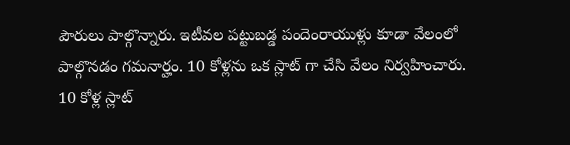పౌరులు పాల్గొన్నారు. ఇటీవల పట్టుబడ్డ పందెంరాయుళ్లు కూడా వేలంలో పాల్గొనడం గమనార్హం. 10 కోళ్లను ఒక స్లాట్ గా చేసి వేలం నిర్వహించారు. 10 కోళ్ల స్లాట్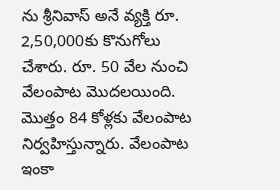ను శ్రీనివాస్ అనే వ్యక్తి రూ. 2,50,000కు కొనుగోలు చేశారు. రూ. 50 వేల నుంచి వేలంపాట మొదలయింది. మొత్తం 84 కోళ్లకు వేలంపాట నిర్వహిస్తున్నారు. వేలంపాట ఇంకా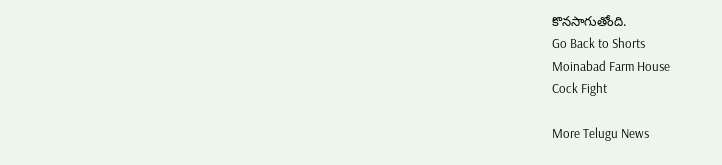కొనసాగుతోంది.
Go Back to Shorts
Moinabad Farm House
Cock Fight

More Telugu News